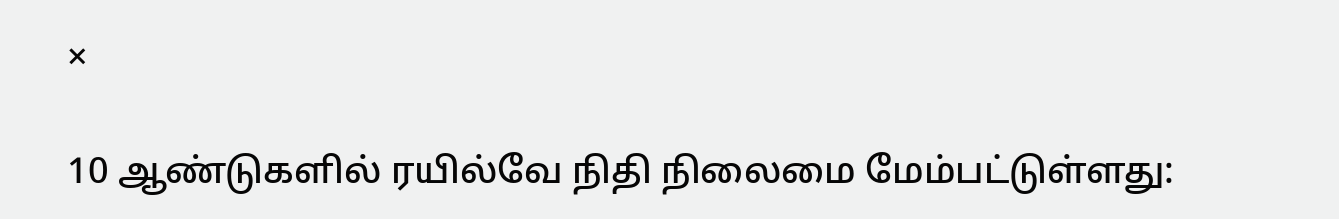×

10 ஆண்டுகளில் ரயில்வே நிதி நிலைமை மேம்பட்டுள்ளது: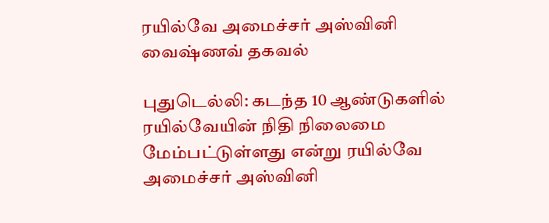ரயில்வே அமைச்சர் அஸ்வினி வைஷ்ணவ் தகவல்

புதுடெல்லி: கடந்த 10 ஆண்டுகளில் ரயில்வேயின் நிதி நிலைமை மேம்பட்டுள்ளது என்று ரயில்வே அமைச்சர் அஸ்வினி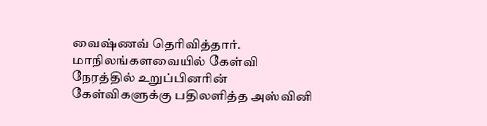வைஷ்ணவ் தெரிவித்தார். மாநிலங்களவையில் கேள்வி நேரத்தில் உறுப்பினரின் கேள்விகளுக்கு பதிலளித்த அஸ்வினி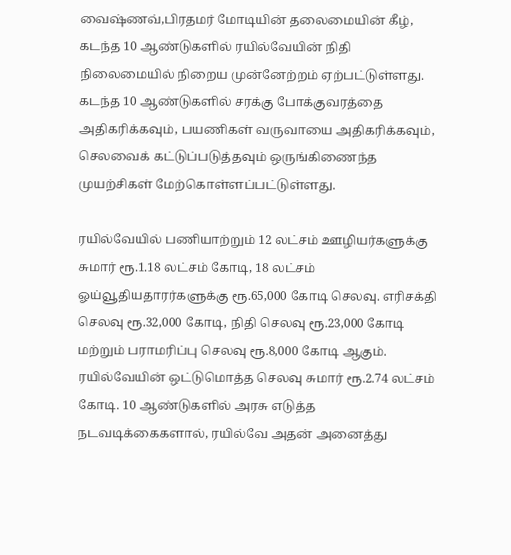வைஷ்ணவ்,பிரதமர் மோடியின் தலைமையின் கீழ், கடந்த 10 ஆண்டுகளில் ரயில்வேயின் நிதி நிலைமையில் நிறைய முன்னேற்றம் ஏற்பட்டுள்ளது. கடந்த 10 ஆண்டுகளில் சரக்கு போக்குவரத்தை அதிகரிக்கவும், பயணிகள் வருவாயை அதிகரிக்கவும், செலவைக் கட்டுப்படுத்தவும் ஒருங்கிணைந்த முயற்சிகள் மேற்கொள்ளப்பட்டுள்ளது.

ரயில்வேயில் பணியாற்றும் 12 லட்சம் ஊழியர்களுக்கு சுமார் ரூ.1.18 லட்சம் கோடி, 18 லட்சம் ஓய்வூதியதாரர்களுக்கு ரூ.65,000 கோடி செலவு. எரிசக்தி செலவு ரூ.32,000 கோடி, நிதி செலவு ரூ.23,000 கோடி மற்றும் பராமரிப்பு செலவு ரூ.8,000 கோடி ஆகும். ரயில்வேயின் ஒட்டுமொத்த செலவு சுமார் ரூ.2.74 லட்சம் கோடி. 10 ஆண்டுகளில் அரசு எடுத்த நடவடிக்கைகளால், ரயில்வே அதன் அனைத்து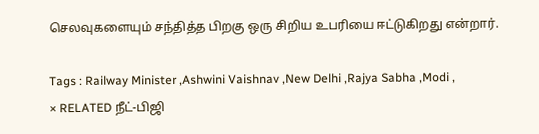செலவுகளையும் சந்தித்த பிறகு ஒரு சிறிய உபரியை ஈட்டுகிறது என்றார்.

Tags : Railway Minister ,Ashwini Vaishnav ,New Delhi ,Rajya Sabha ,Modi ,
× RELATED நீட்-பிஜி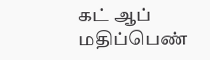கட் ஆப் மதிப்பெண்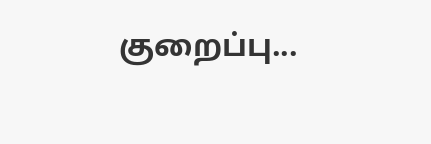குறைப்பு...